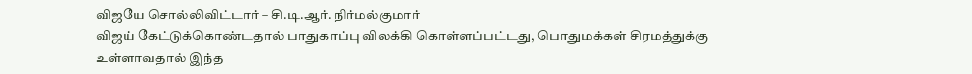விஜயே சொல்லிவிட்டார் – சி.டி.ஆர். நிர்மல்குமார்
விஜய் கேட்டுக்கொண்டதால் பாதுகாப்பு விலக்கி கொள்ளப்பட்டது, பொதுமக்கள் சிரமத்துக்கு உள்ளாவதால் இந்த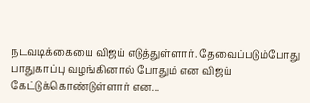நடவடிக்கையை விஜய் எடுத்துள்ளார். தேவைப்படும்போது பாதுகாப்பு வழங்கினால் போதும் என விஜய் கேட்டுக்கொண்டுள்ளார் என...